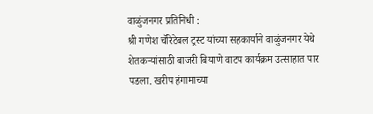वाळुंजनगर प्रतिनिधी :
श्री गणेश चॅरिटेबल ट्रस्ट यांच्या सहकार्याने वाळुंजनगर येथे शेतकऱ्यांसाठी बाजरी बियाणे वाटप कार्यक्रम उत्साहात पार पडला. खरीप हंगामाच्या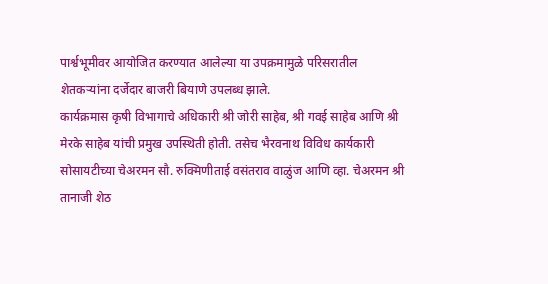पार्श्वभूमीवर आयोजित करण्यात आलेल्या या उपक्रमामुळे परिसरातील शेतकऱ्यांना दर्जेदार बाजरी बियाणे उपलब्ध झाले.
कार्यक्रमास कृषी विभागाचे अधिकारी श्री जोरी साहेब, श्री गवई साहेब आणि श्री मेरके साहेब यांची प्रमुख उपस्थिती होती. तसेच भैरवनाथ विविध कार्यकारी सोसायटीच्या चेअरमन सौ. रुक्मिणीताई वसंतराव वाळुंज आणि व्हा. चेअरमन श्री तानाजी शेठ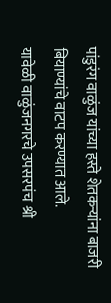पांडुरंग वाळुंज यांच्या हस्ते शेतकऱ्यांना बाजरी बियाण्यांचे वाटप करण्यात आले.
यावेळी वाळुंजनगरचे उपसरपंच श्री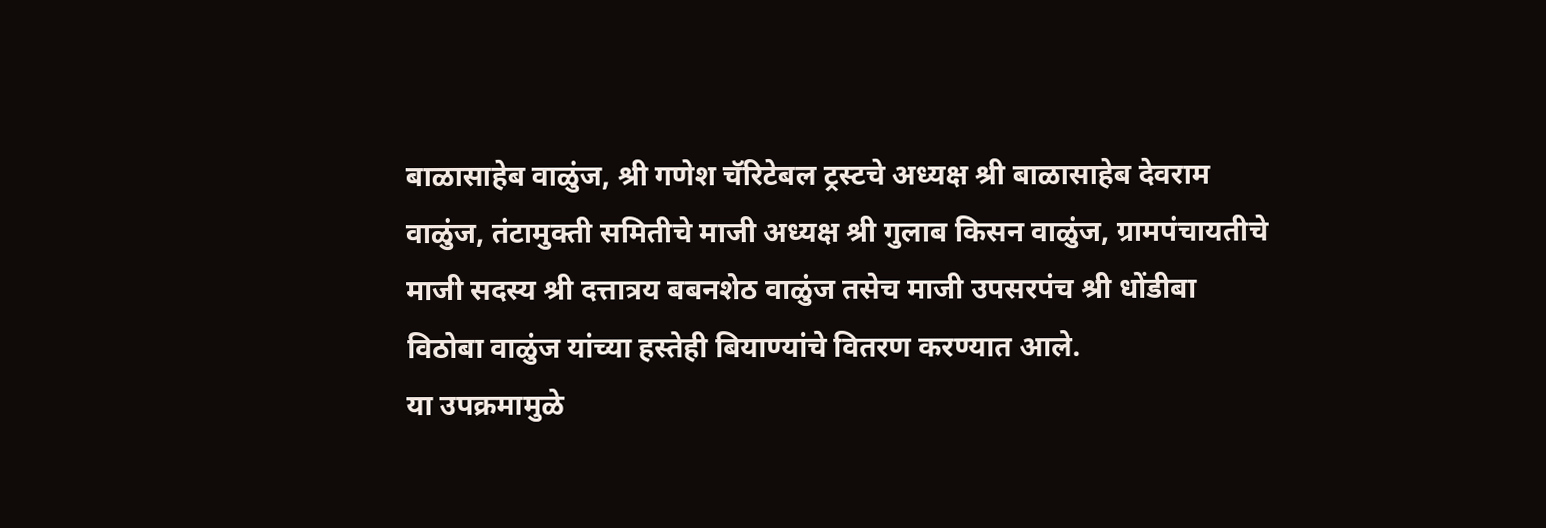बाळासाहेब वाळुंज, श्री गणेश चॅरिटेबल ट्रस्टचे अध्यक्ष श्री बाळासाहेब देवराम वाळुंज, तंटामुक्ती समितीचे माजी अध्यक्ष श्री गुलाब किसन वाळुंज, ग्रामपंचायतीचे माजी सदस्य श्री दत्तात्रय बबनशेठ वाळुंज तसेच माजी उपसरपंच श्री धोंडीबा विठोबा वाळुंज यांच्या हस्तेही बियाण्यांचे वितरण करण्यात आले.
या उपक्रमामुळे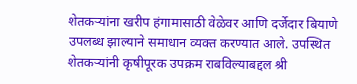शेतकऱ्यांना खरीप हंगामासाठी वेळेवर आणि दर्जेदार बियाणे उपलब्ध झाल्याने समाधान व्यक्त करण्यात आले. उपस्थित शेतकऱ्यांनी कृषीपूरक उपक्रम राबविल्याबद्दल श्री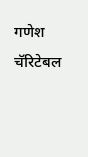गणेश चॅरिटेबल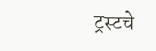ट्रस्टचे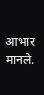आभार मानले.